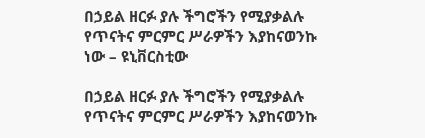በኃይል ዘርፉ ያሉ ችግሮችን የሚያቃልሉ የጥናትና ምርምር ሥራዎችን እያከናወንኩ ነው – ዩኒቨርስቲው

በኃይል ዘርፉ ያሉ ችግሮችን የሚያቃልሉ የጥናትና ምርምር ሥራዎችን እያከናወንኩ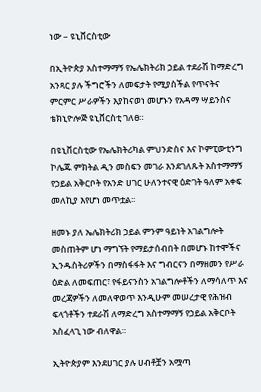ነው – ዩኒቨርስቲው

በኢትዮጵያ አስተማማኝ የኤሌክትሪክ ኃይል ተደራሽ ከማድረግ አንጻር ያሉ ችግሮችን ለመፍታት የሚያስችል የጥናትና ምርምር ሥራዎችን እያከናወነ መሆኑን የአዳማ ሣይንስና ቴክኒዮሎጅ ዩኒቨርስቲ ገለፀ።

በዩኒቨርስቲው የኤሌክትሪካል ምህንድስና እና ኮምፒውቲንግ ኮሌጁ ምክትል ዲን መስፍን መገራ እንደገለጹት አስተማማኝ የኃይል አቅርቦት የአንድ ሀገር ሁለንተናዊ ዕድገት ዓለም አቀፍ መለኪያ እየሆነ መጥቷል፡፡

ዘመኑ ያለ ኤሌክትሪክ ኃይል ምንም ዓይነት አገልግሎት መስጠትም ሆነ ማግኘት የማይታሰብበት በመሆኑ ከተሞችና ኢንዱስትሪዎችን በማስፋፋት እና ግብርናን በማዘመን የሥራ ዕድል ለመፍጠር፣ የፋይናንስን አገልግሎቶችን ለማሳለጥ እና መረጃዎችን ለመለዋወጥ እንዲሁም መሠረታዊ የሕዝብ ፍላጎቶችን ተደራሽ ለማድረግ አስተማማኝ የኃይል አቅርቦት አስፈላጊ ነው ብለዋል።

ኢትዮጵያም እንደሀገር ያሉ ሀብቶቿን አሟጣ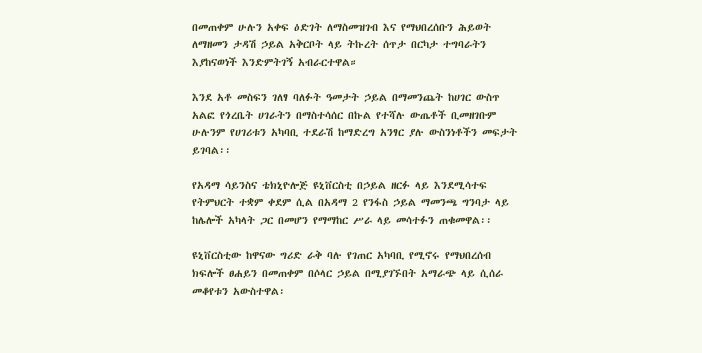በመጠቀም ሁሉን አቀፍ ዕድገት ለማስመዝገብ እና የማህበረሰቡን ሕይወት ለማዘመን ታዳሽ ኃይል አቅርቦት ላይ ትኩረት ሰጥታ በርካታ ተግባራትን እያከናወነች እንድምትገኝ አብራርተዋል።

እንደ አቶ መስፍን ገለፃ ባለፉት ዓመታት ኃይል በማመንጨት ከሀገር ውስጥ አልፎ የጎረቤት ሀገራትን በማስተሳሰር በኩል የተሻሉ ውጤቶች ቢመዘገቡም ሁሉንም የሀገሪቱን አካባቢ ተደራሽ ከማድረግ አንፃር ያሉ ውስንነቶችን መፍታት ይገባል፡፡

የአዳማ ሳይንስና ቴክኒዮሎጅ ዩኒቨርስቲ በኃይል ዘርፉ ላይ እንደሚሳተፍ የትምህርት ተቋም ቀደም ሲል በአዳማ 2 የንፋስ ኃይል ማመንጫ ግንባታ ላይ ከሌሎች አካላት ጋር በመሆን የማማከር ሥራ ላይ መሳተፉን ጠቁመዋል፡፡

ዩኒቨርስቲው ከዋናው ግሪድ ራቅ ባሉ የገጠር አካባቢ የሚኖሩ የማህበረሰብ ክፍሎች ፀሐይን በመጠቀም በሶላር ኃይል በሚያገኙበት አማራጭ ላይ ሲሰራ መቆየቱን አውስተዋል፡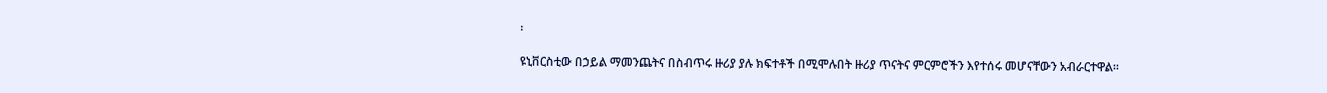፡

ዩኒቨርስቲው በኃይል ማመንጨትና በስብጥሩ ዙሪያ ያሉ ክፍተቶች በሚሞሉበት ዙሪያ ጥናትና ምርምሮችን እየተሰሩ መሆናቸውን አብራርተዋል፡፡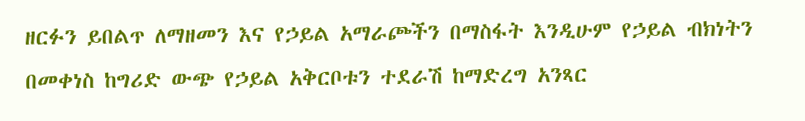ዘርፉን ይበልጥ ለማዘመን እና የኃይል አማራጮችን በማስፋት እንዲሁም የኃይል ብክነትን በመቀነስ ከግሪድ ውጭ የኃይል አቅርቦቱን ተደራሽ ከማድረግ አንጻር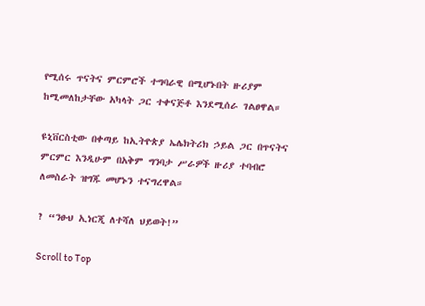የሚሰሩ ጥናትና ምርምሮች ተግባራዊ በሚሆኑበት ዙሪያም ከሚመለከታቸው አካላት ጋር ተቀናጅቶ እንደሚሰራ ገልፀዋል።

ዩኒቨርስቲው በቀጣይ ከኢትዮጵያ ኤሌክትሪክ ኃይል ጋር በጥናትና ምርምር እንዲሁም በአቅም ግንባታ ሥራዎች ዙሪያ ተባብሮ ለመስራት ዝግጁ መሆኑን ተናግረዋል።

? “ንፁህ ኢነርጂ ለተሻለ ህይወት!”

Scroll to Top